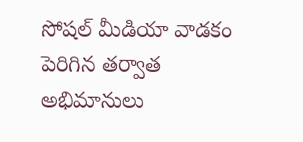సోషల్ మీడియా వాడకం పెరిగిన తర్వాత అభిమానులు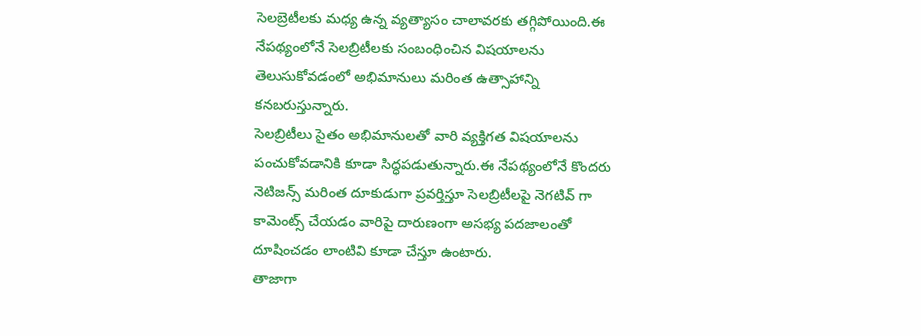సెలబ్రెటీలకు మధ్య ఉన్న వ్యత్యాసం చాలావరకు తగ్గిపోయింది.ఈ నేపథ్యంలోనే సెలబ్రిటీలకు సంబంధించిన విషయాలను తెలుసుకోవడంలో అభిమానులు మరింత ఉత్సాహాన్ని కనబరుస్తున్నారు.
సెలబ్రిటీలు సైతం అభిమానులతో వారి వ్యక్తిగత విషయాలను పంచుకోవడానికి కూడా సిద్ధపడుతున్నారు.ఈ నేపథ్యంలోనే కొందరు నెటిజన్స్ మరింత దూకుడుగా ప్రవర్తిస్తూ సెలబ్రిటీలపై నెగటివ్ గా కామెంట్స్ చేయడం వారిపై దారుణంగా అసభ్య పదజాలంతో దూషించడం లాంటివి కూడా చేస్తూ ఉంటారు.
తాజాగా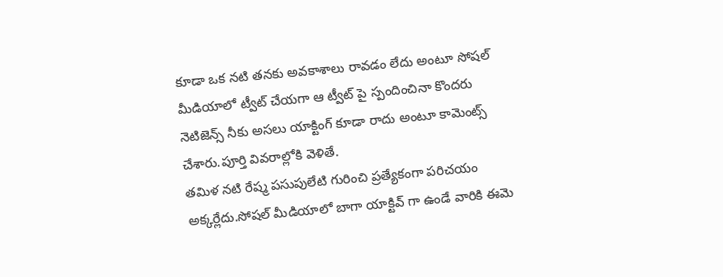కూడా ఒక నటి తనకు అవకాశాలు రావడం లేదు అంటూ సోషల్ మీడియాలో ట్వీట్ చేయగా ఆ ట్వీట్ పై స్పందించినా కొందరు నెటిజెన్స్ నీకు అసలు యాక్టింగ్ కూడా రాదు అంటూ కామెంట్స్ చేశారు.పూర్తి వివరాల్లోకి వెళితే.
తమిళ నటి రేష్మ పసుపులేటి గురించి ప్రత్యేకంగా పరిచయం అక్కర్లేదు.సోషల్ మీడియాలో బాగా యాక్టివ్ గా ఉండే వారికి ఈమె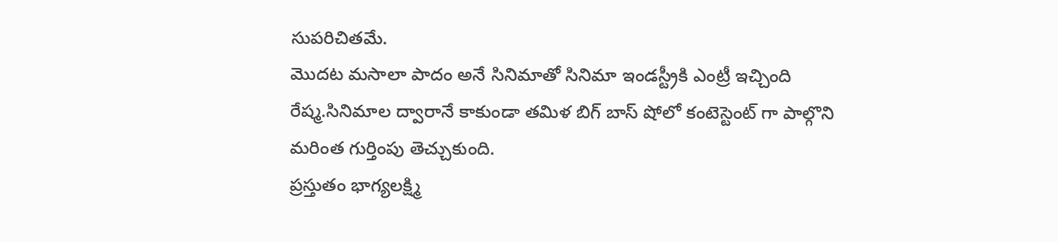సుపరిచితమే.
మొదట మసాలా పాదం అనే సినిమాతో సినిమా ఇండస్ట్రీకి ఎంట్రీ ఇచ్చింది రేష్మ.సినిమాల ద్వారానే కాకుండా తమిళ బిగ్ బాస్ షోలో కంటెస్టెంట్ గా పాల్గొని మరింత గుర్తింపు తెచ్చుకుంది.
ప్రస్తుతం భాగ్యలక్ష్మి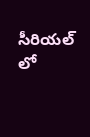సీరియల్ లో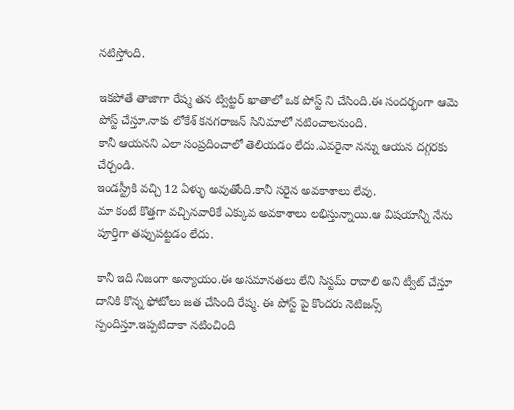నటిస్తోంది.

ఇకపోతే తాజాగా రేష్మ తన ట్విట్టర్ ఖాతాలో ఒక పోస్ట్ ని చేసింది.ఈ సందర్భంగా ఆమె పోస్ట్ చేస్తూ.నాకు లోకేశ్ కనగరాజన్ సినిమాలో నటించాలనుంది.
కానీ ఆయనని ఎలా సంప్రదించాలో తెలియడం లేదు.ఎవరైనా నన్ను ఆయన దగ్గరకు చేర్చండి.
ఇండస్ట్రీకి వచ్చి 12 ఏళ్ళు అవుతోంది.కానీ సరైన అవకాశాలు లేవు.
మా కంటే కొత్తగా వచ్చినవారికే ఎక్కువ అవకాశాలు లభిస్తున్నాయి.ఆ విషయాన్నీ నేను పూర్తిగా తప్పుపట్టడం లేదు.

కానీ ఇది నిజంగా అన్యాయం.ఈ అసమానతలు లేని సిస్టమ్ రావాలి అని ట్వీట్ చేస్తూ దానికి కొన్న ఫోటోలు జత చేసింది రేష్మ. ఈ పోస్ట్ పై కొందరు నెటిజన్స్ స్పందిస్తూ.ఇప్పటిదాకా నటించింది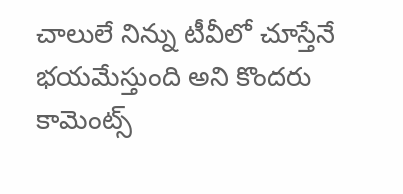చాలులే నిన్ను టీవీలో చూస్తేనే భయమేస్తుంది అని కొందరు కామెంట్స్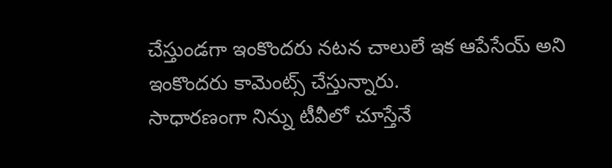చేస్తుండగా ఇంకొందరు నటన చాలులే ఇక ఆపేసేయ్ అని ఇంకొందరు కామెంట్స్ చేస్తున్నారు.
సాధారణంగా నిన్ను టీవీలో చూస్తేనే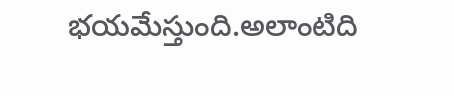భయమేస్తుంది.అలాంటిది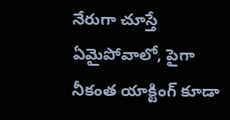నేరుగా చూస్తే ఏమైపోవాలో, పైగా నీకంత యాక్టింగ్ కూడా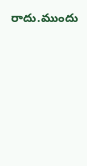రాదు.ముందు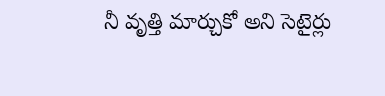నీ వృత్తి మార్చుకో అని సెటైర్లు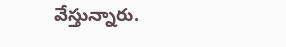వేస్తున్నారు.